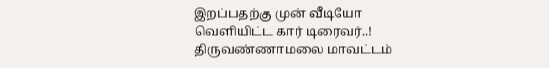இறப்பதற்கு முன் வீடியோ வெளியிட்ட கார் டிரைவர்..!
திருவண்ணாமலை மாவட்டம்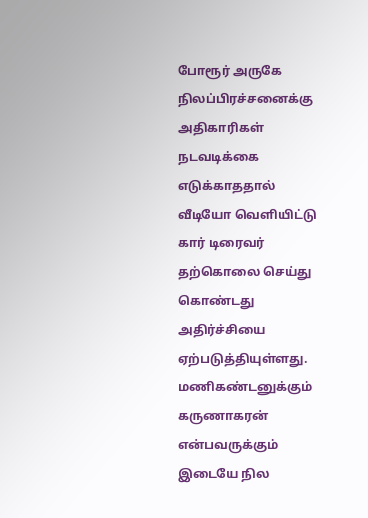போரூர் அருகே நிலப்பிரச்சனைக்கு அதிகாரிகள் நடவடிக்கை எடுக்காததால் வீடியோ வெளியிட்டு கார் டிரைவர் தற்கொலை செய்து கொண்டது அதிர்ச்சியை ஏற்படுத்தியுள்ளது.
மணிகண்டனுக்கும் கருணாகரன் என்பவருக்கும் இடையே நில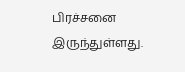பிரச்சனை இருந்துள்ளது.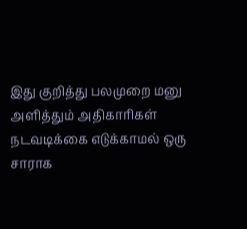இது குறித்து பலமுறை மனு அளித்தும் அதிகாரிகள் நடவடிக்கை எடுக்காமல் ஒரு சாராக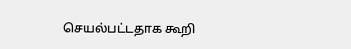செயல்பட்டதாக கூறி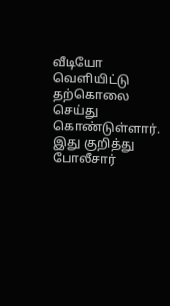வீடியோ வெளியிட்டு தற்கொலை செய்து கொண்டுள்ளார்.
இது குறித்து போலீசார்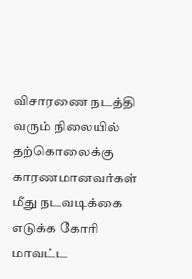விசாரணை நடத்தி வரும் நிலையில் தற்கொலைக்கு காரணமானவர்கள் மீது நடவடிக்கை எடுக்க கோரி மாவட்ட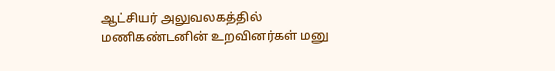ஆட்சியர் அலுவலகத்தில் மணிகண்டனின் உறவினர்கள் மனு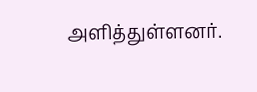அளித்துள்ளனர்.